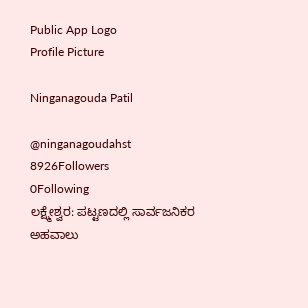Public App Logo
Profile Picture

Ninganagouda Patil

@ninganagoudahst
8926Followers
0Following
ಲಕ್ಷ್ಮೇಶ್ವರ: ಪಟ್ಟಣದಲ್ಲಿ ಸಾರ್ವಜನಿಕರ ಅಹವಾಲು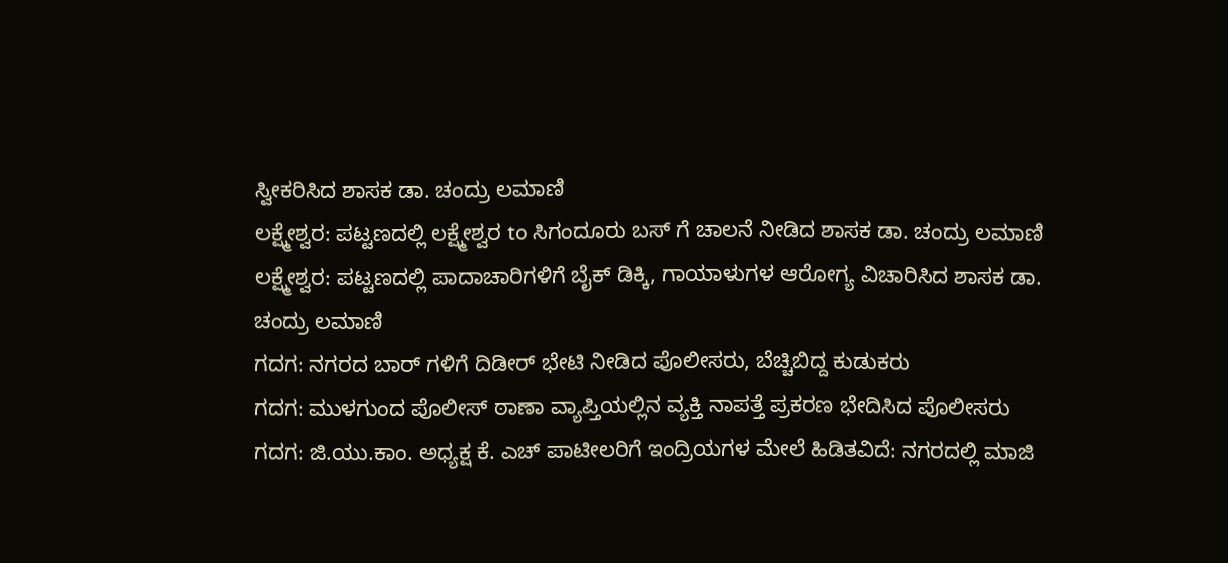ಸ್ವೀಕರಿಸಿದ ಶಾಸಕ ಡಾ. ಚಂದ್ರು ಲಮಾಣಿ
ಲಕ್ಷ್ಮೇಶ್ವರ: ಪಟ್ಟಣದಲ್ಲಿ ಲಕ್ಷ್ಮೇಶ್ವರ to ಸಿಗಂದೂರು ಬಸ್ ಗೆ ಚಾಲನೆ ನೀಡಿದ ಶಾಸಕ ಡಾ. ಚಂದ್ರು ಲಮಾಣಿ
ಲಕ್ಷ್ಮೇಶ್ವರ: ಪಟ್ಟಣದಲ್ಲಿ ಪಾದಾಚಾರಿಗಳಿಗೆ ಬೈಕ್ ಡಿಕ್ಕಿ, ಗಾಯಾಳುಗಳ ಆರೋಗ್ಯ ವಿಚಾರಿಸಿದ ಶಾಸಕ ಡಾ. ಚಂದ್ರು ಲಮಾಣಿ
ಗದಗ: ನಗರದ ಬಾರ್ ಗಳಿಗೆ ದಿಡೀರ್ ಭೇಟಿ ನೀಡಿದ ಪೊಲೀಸರು, ಬೆಚ್ಚಿಬಿದ್ದ ಕುಡುಕರು
ಗದಗ: ಮುಳಗುಂದ ಪೊಲೀಸ್ ಠಾಣಾ ವ್ಯಾಪ್ತಿಯಲ್ಲಿನ ವ್ಯಕ್ತಿ ನಾಪತ್ತೆ ಪ್ರಕರಣ ಭೇದಿಸಿದ ಪೊಲೀಸರು
ಗದಗ: ಜಿ.ಯು.ಕಾಂ. ಅಧ್ಯಕ್ಷ ಕೆ. ಎಚ್ ಪಾಟೀಲರಿಗೆ ಇಂದ್ರಿಯಗಳ ಮೇಲೆ ಹಿಡಿತವಿದೆ: ನಗರದಲ್ಲಿ ಮಾಜಿ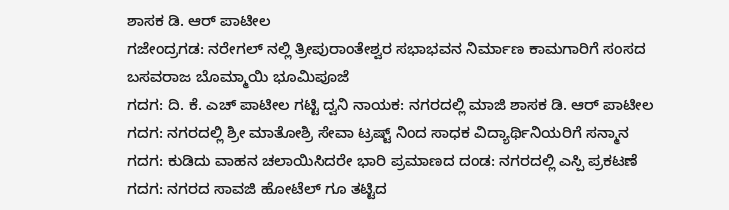ಶಾಸಕ ಡಿ. ಆರ್ ಪಾಟೀಲ
ಗಜೇಂದ್ರಗಡ: ನರೇಗಲ್ ನಲ್ಲಿ ತ್ರೀಪುರಾಂತೇಶ್ವರ ಸಭಾಭವನ ನಿರ್ಮಾಣ ಕಾಮಗಾರಿಗೆ ಸಂಸದ ಬಸವರಾಜ ಬೊಮ್ಮಾಯಿ ಭೂಮಿಪೂಜೆ
ಗದಗ: ದಿ. ಕೆ. ಎಚ್ ಪಾಟೀಲ ಗಟ್ಟಿ ದ್ವನಿ ನಾಯಕ: ನಗರದಲ್ಲಿ ಮಾಜಿ ಶಾಸಕ ಡಿ. ಆರ್ ಪಾಟೀಲ
ಗದಗ: ನಗರದಲ್ಲಿ ಶ್ರೀ ಮಾತೋಶ್ರಿ ಸೇವಾ ಟ್ರಷ್ಟ್ ನಿಂದ ಸಾಧಕ ವಿದ್ಯಾರ್ಥಿನಿಯರಿಗೆ ಸನ್ಮಾನ
ಗದಗ: ಕುಡಿದು ವಾಹನ ಚಲಾಯಿಸಿದರೇ ಭಾರಿ ಪ್ರಮಾಣದ ದಂಡ: ನಗರದಲ್ಲಿ ಎಸ್ಪಿ ಪ್ರಕಟಣೆ
ಗದಗ: ನಗರದ ಸಾವಜಿ ಹೋಟೆಲ್ ಗೂ ತಟ್ಟಿದ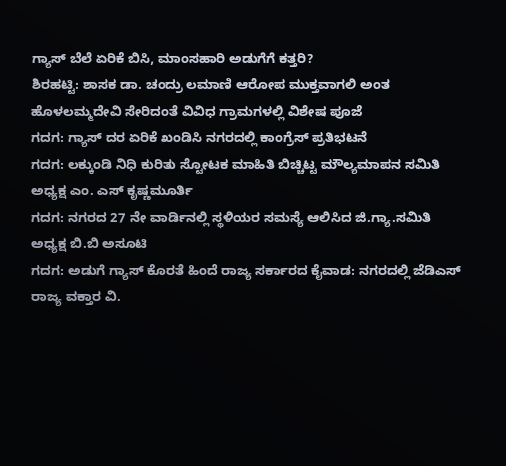ಗ್ಯಾಸ್ ಬೆಲೆ ಏರಿಕೆ ಬಿಸಿ, ಮಾಂಸಹಾರಿ ಅಡುಗೆಗೆ ಕತ್ತರಿ?
ಶಿರಹಟ್ಟಿ: ಶಾಸಕ ಡಾ. ಚಂದ್ರು ಲಮಾಣಿ ಆರೋಪ ಮುಕ್ತವಾಗಲಿ ಅಂತ ಹೊಳಲಮ್ಮದೇವಿ ಸೇರಿದಂತೆ ವಿವಿಧ ಗ್ರಾಮಗಳಲ್ಲಿ ವಿಶೇಷ ಪೂಜೆ
ಗದಗ: ಗ್ಯಾಸ್ ದರ ಏರಿಕೆ ಖಂಡಿಸಿ ನಗರದಲ್ಲಿ ಕಾಂಗ್ರೆಸ್ ಪ್ರತಿಭಟನೆ
ಗದಗ: ಲಕ್ಕುಂಡಿ ನಿಧಿ ಕುರಿತು ಸ್ಟೋಟಕ ಮಾಹಿತಿ ಬಿಚ್ಚಿಟ್ಟ ಮೌಲ್ಯಮಾಪನ ಸಮಿತಿ ಅಧ್ಯಕ್ಷ ಎಂ. ಎಸ್ ಕೃಷ್ಣಮೂರ್ತಿ
ಗದಗ: ನಗರದ 27 ನೇ ವಾರ್ಡಿನಲ್ಲಿ ಸ್ಥಳಿಯರ ಸಮಸ್ಯೆ ಆಲಿಸಿದ ಜಿ.ಗ್ಯಾ.ಸಮಿತಿ ಅಧ್ಯಕ್ಷ ಬಿ.ಬಿ ಅಸೂಟಿ
ಗದಗ: ಅಡುಗೆ ಗ್ಯಾಸ್ ಕೊರತೆ ಹಿಂದೆ ರಾಜ್ಯ ಸರ್ಕಾರದ ಕೈವಾಡ: ನಗರದಲ್ಲಿ ಜೆಡಿಎಸ್ ರಾಜ್ಯ ವಕ್ತಾರ ವಿ.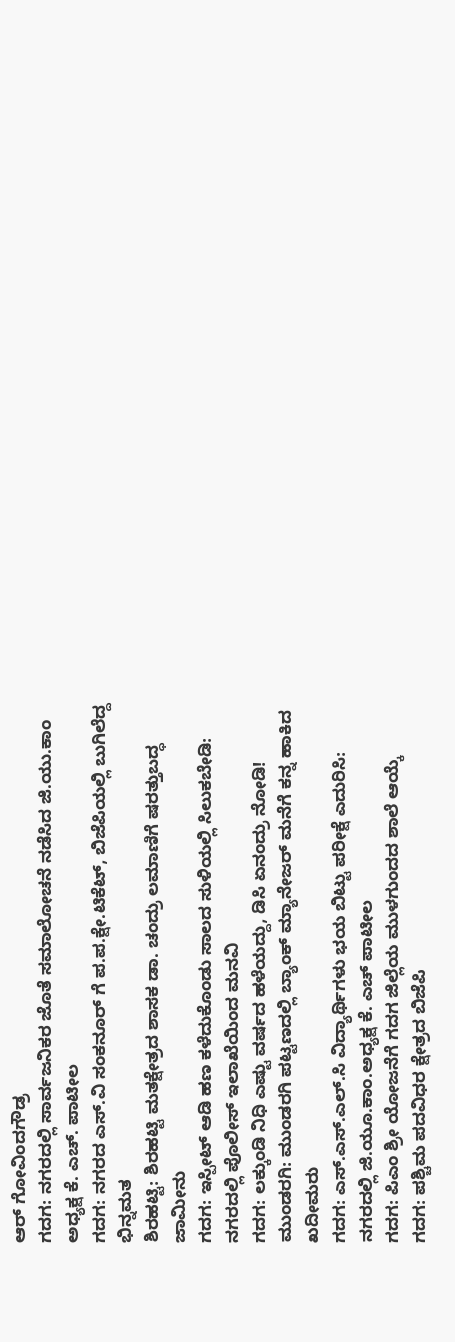ಆರ್ ಗೋವಿಂದಗೌಡ್ರ
ಗದಗ: ನಗರದಲ್ಲಿ ಸಾರ್ವಜನಿಕರ ಜೊತೆ ಸಮಾಲೋಚನೆ ನಡೆಸಿದ ಜಿ.ಯು.ಕಾಂ ಅಧ್ಯಕ್ಷ ಕೆ. ಎಚ್. ಪಾಟೀಲ
ಗದಗ: ನಗರದ ಎಸ್.ವಿ ಸಂಕನೂರ್ ಗೆ ಪ.ಪ.ಕ್ಷೇ.ಟಿಕೆಟ್, ಬಿಜೆಪಿಯಲ್ಲಿ ಬುಗಿಲೆದ್ದ ಭಿನ್ನಮತ
ಶಿರಹಟ್ಟಿ: ಶಿರಹಟ್ಟಿ ಮತಕ್ಷೇತ್ರದ ಶಾಸಕ ಡಾ. ಚಂದ್ರು ಲಮಾಣಿಗೆ ಷರತ್ತುಬದ್ಧ ಜಾಮೀನು
ಗದಗ: ಇಸ್ಪೀಟ್ ಆಡಿ ಹಣ ಕಳೆದುಕೊಂಡು ಸಾಲದ ಸುಳಿಯಲ್ಲಿ ಸಿಲುಕಬೇಡಿ: ನಗರದಲ್ಲಿ ಪೊಲೀಸ್ ಇಲಾಖೆಯಿಂದ ಮನವಿ
ಗದಗ: ಲಕ್ಕುಂಡಿ ನಿಧಿ ಎಷ್ಟು ವರ್ಷದ ಹಳೆಯದ್ದು, ಡಿಸಿ ಏನಂದ್ರು ನೋಡಿ!
ಮುಂಡರಗಿ: ಮುಂಡರಗಿ ಪಟ್ಟಣದಲ್ಲಿ ಬ್ಯಾಂಕ್ ಮ್ಯಾನೇಜರ್ ಮನೆಗೆ ಕನ್ನ ಹಾಕಿದ ಖದೀಮರು
ಗದಗ: ಎಸ್.ಎಸ್.ಎಲ್.ಸಿ ವಿದ್ಯಾರ್ಥಿಗಳು ಭಯ ಬಿಟ್ಟು ಪರೀಕ್ಷೆ ಎದುರಿಸಿ: ನಗರದಲ್ಲಿ ಜಿ.ಯೂ.ಕಾಂ.ಅಧ್ಯಕ್ಷ ಕೆ. ಎಚ್ ಪಾಟೀಲ
ಗದಗ: ಪಿಎಂ ಶ್ರೀ ಯೋಜನೆಗೆ ಗದಗ ಜಿಲ್ಲೆಯ ಮುಳಗುಂದದ ಶಾಲೆ ಆಯ್ಕೆ
ಗದಗ: ಪಶ್ಚಿಮ ಪದವಿಧರ ಕ್ಷೇತ್ರದ ಬಿಜೆಪಿ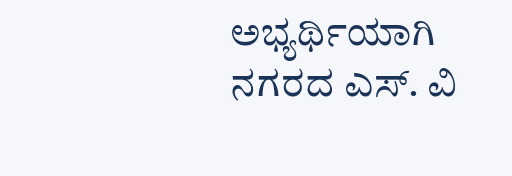ಅಭ್ಯರ್ಥಿಯಾಗಿ ನಗರದ ಎಸ್. ವಿ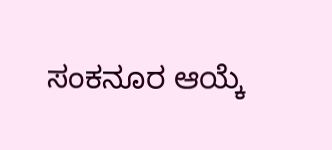ಸಂಕನೂರ ಆಯ್ಕೆ